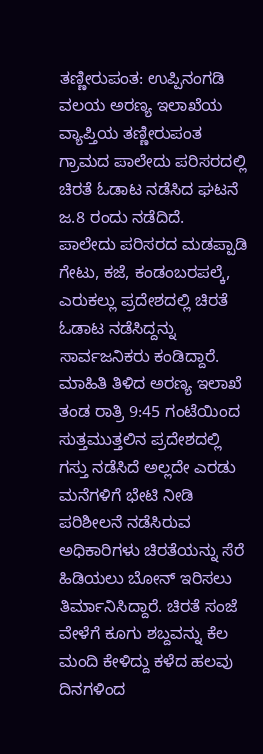ತಣ್ಣೀರುಪಂತ: ಉಪ್ಪಿನಂಗಡಿ ವಲಯ ಅರಣ್ಯ ಇಲಾಖೆಯ ವ್ಯಾಪ್ತಿಯ ತಣ್ಣೀರುಪಂತ ಗ್ರಾಮದ ಪಾಲೇದು ಪರಿಸರದಲ್ಲಿ ಚಿರತೆ ಓಡಾಟ ನಡೆಸಿದ ಘಟನೆ ಜ.8 ರಂದು ನಡೆದಿದೆ.
ಪಾಲೇದು ಪರಿಸರದ ಮಡಪ್ಪಾಡಿ ಗೇಟು, ಕಜೆ, ಕಂಡಂಬರಪಲ್ಕೆ, ಎರುಕಲ್ಲು ಪ್ರದೇಶದಲ್ಲಿ ಚಿರತೆ ಓಡಾಟ ನಡೆಸಿದ್ದನ್ನು ಸಾರ್ವಜನಿಕರು ಕಂಡಿದ್ದಾರೆ. ಮಾಹಿತಿ ತಿಳಿದ ಅರಣ್ಯ ಇಲಾಖೆ ತಂಡ ರಾತ್ರಿ 9:45 ಗಂಟೆಯಿಂದ ಸುತ್ತಮುತ್ತಲಿನ ಪ್ರದೇಶದಲ್ಲಿ ಗಸ್ತು ನಡೆಸಿದೆ ಅಲ್ಲದೇ ಎರಡು ಮನೆಗಳಿಗೆ ಭೇಟಿ ನೀಡಿ ಪರಿಶೀಲನೆ ನಡೆಸಿರುವ ಅಧಿಕಾರಿಗಳು ಚಿರತೆಯನ್ನು ಸೆರೆ ಹಿಡಿಯಲು ಬೋನ್ ಇರಿಸಲು ತಿರ್ಮಾನಿಸಿದ್ದಾರೆ. ಚಿರತೆ ಸಂಜೆ ವೇಳೆಗೆ ಕೂಗು ಶಬ್ದವನ್ನು ಕೆಲ ಮಂದಿ ಕೇಳಿದ್ದು ಕಳೆದ ಹಲವು ದಿನಗಳಿಂದ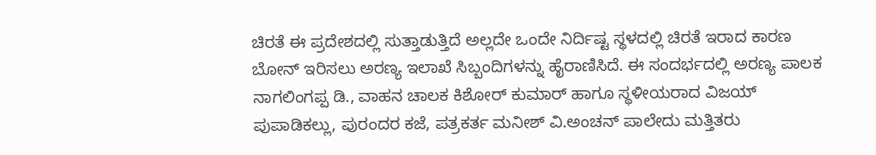ಚಿರತೆ ಈ ಪ್ರದೇಶದಲ್ಲಿ ಸುತ್ತಾಡುತ್ತಿದೆ ಅಲ್ಲದೇ ಒಂದೇ ನಿರ್ದಿಷ್ಟ ಸ್ಥಳದಲ್ಲಿ ಚಿರತೆ ಇರಾದ ಕಾರಣ ಬೋನ್ ಇರಿಸಲು ಅರಣ್ಯ ಇಲಾಖೆ ಸಿಬ್ಬಂದಿಗಳನ್ನು ಹೈರಾಣಿಸಿದೆ. ಈ ಸಂದರ್ಭದಲ್ಲಿ ಅರಣ್ಯ ಪಾಲಕ ನಾಗಲಿಂಗಪ್ಪ ಡಿ., ವಾಹನ ಚಾಲಕ ಕಿಶೋರ್ ಕುಮಾರ್ ಹಾಗೂ ಸ್ಥಳೀಯರಾದ ವಿಜಯ್ ಪುಪಾಡಿಕಲ್ಲು, ಪುರಂದರ ಕಜೆ, ಪತ್ರಕರ್ತ ಮನೀಶ್ ವಿ.ಅಂಚನ್ ಪಾಲೇದು ಮತ್ತಿತರು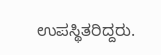ಉಪಸ್ಥಿತರಿದ್ದರು.